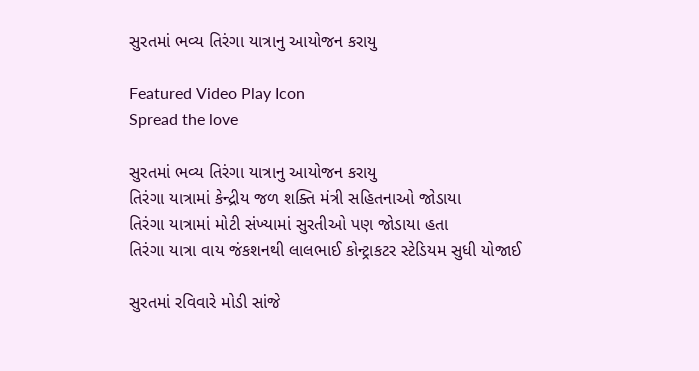સુરતમાં ભવ્ય તિરંગા યાત્રાનુ આયોજન કરાયુ

Featured Video Play Icon
Spread the love

સુરતમાં ભવ્ય તિરંગા યાત્રાનુ આયોજન કરાયુ
તિરંગા યાત્રામાં કેન્દ્રીય જળ શક્તિ મંત્રી સહિતનાઓ જોડાયા
તિરંગા યાત્રામાં મોટી સંખ્યામાં સુરતીઓ પણ જોડાયા હતા
તિરંગા યાત્રા વાય જંકશનથી લાલભાઈ કોન્ટ્રાકટર સ્ટેડિયમ સુધી યોજાઈ

સુરતમાં રવિવારે મોડી સાંજે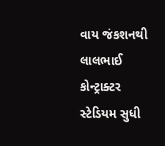વાય જંકશનથી લાલભાઈ કોન્ટ્રાક્ટર સ્ટેડિયમ સુધી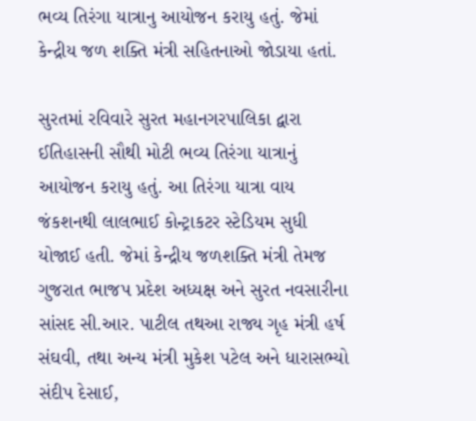ભવ્ય તિરંગા યાત્રાનુ આયોજન કરાયુ હતું. જેમાં કેન્દ્રીય જળ શક્તિ મંત્રી સહિતનાઓ જોડાયા હતાં.

સુરતમાં રવિવારે સુરત મહાનગરપાલિકા દ્વારા ઈતિહાસની સૌથી મોટી ભવ્ય તિરંગા યાત્રાનું આયોજન કરાયુ હતું. આ તિરંગા યાત્રા વાય જંકશનથી લાલભાઈ કોન્ટ્રાકટર સ્ટેડિયમ સુધી યોજાઈ હતી. જેમાં કેન્દ્રીય જળશક્તિ મંત્રી તેમજ ગુજરાત ભાજપ પ્રદેશ અધ્યક્ષ અને સુરત નવસારીના સાંસદ સી.આર. પાટીલ તથઆ રાજ્ય ગૃહ મંત્રી હર્ષ સંઘવી, તથા અન્ય મંત્રી મુકેશ પટેલ અને ધારાસભ્યો સંદીપ દેસાઈ,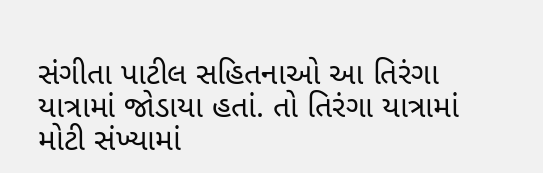સંગીતા પાટીલ સહિતનાઓ આ તિરંગા યાત્રામાં જોડાયા હતાં. તો તિરંગા યાત્રામાં મોટી સંખ્યામાં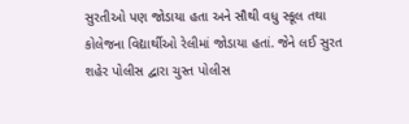સુરતીઓ પણ જોડાયા હતા અને સૌથી વધુ સ્કૂલ તથા કોલેજના વિદ્યાર્થીઓ રેલીમાં જોડાયા હતાં. જેને લઈ સુરત શહેર પોલીસ દ્વારા ચુસ્ત પોલીસ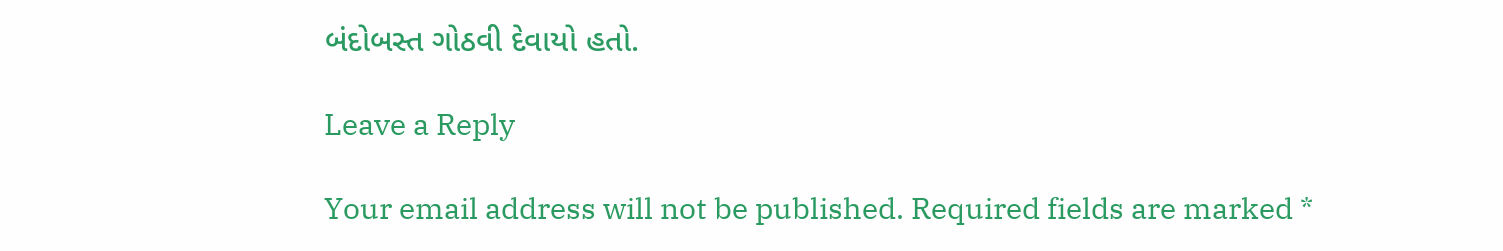બંદોબસ્ત ગોઠવી દેવાયો હતો.

Leave a Reply

Your email address will not be published. Required fields are marked *